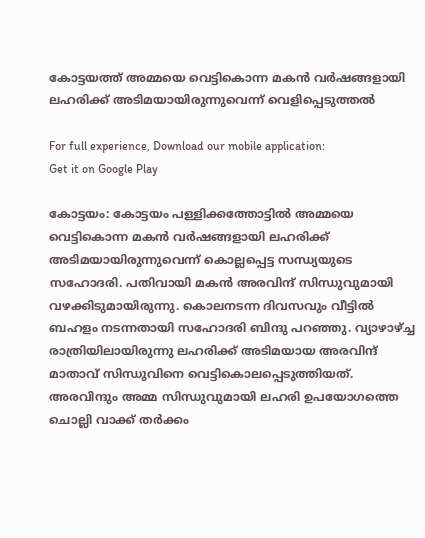കോട്ടയത്ത് അമ്മയെ വെട്ടികൊന്ന മകൻ വർഷങ്ങളായി ലഹരിക്ക് അടിമയായിരുന്നുവെന്ന് വെളിപ്പെടുത്തൽ

For full experience, Download our mobile application:
Get it on Google Play

കോട്ടയം: കോട്ടയം പള്ളിക്കത്തോട്ടിൽ അമ്മയെ വെട്ടികൊന്ന മകൻ വർഷങ്ങളായി ലഹരിക്ക് അടിമയായിരുന്നുവെന്ന് കൊല്ലപ്പെട്ട സന്ധ്യയുടെ സഹോദരി. പതിവായി മകൻ അരവിന്ദ് സിന്ധുവുമായി വഴക്കിടുമായിരുന്നു. കൊലനടന്ന ദിവസവും വീട്ടിൽ ബഹളം നടന്നതായി സഹോദരി ബിന്ദു പറഞ്ഞു. വ്യാഴാഴ്ച്ച രാത്രിയിലായിരുന്നു ലഹരിക്ക് അടിമയായ അരവിന്ദ് മാതാവ് സിന്ധുവിനെ വെട്ടികൊലപ്പെടുത്തിയത്. അരവിന്ദും അമ്മ സിന്ധുവുമായി ലഹരി ഉപയോഗത്തെ ചൊല്ലി വാക്ക് തർക്കം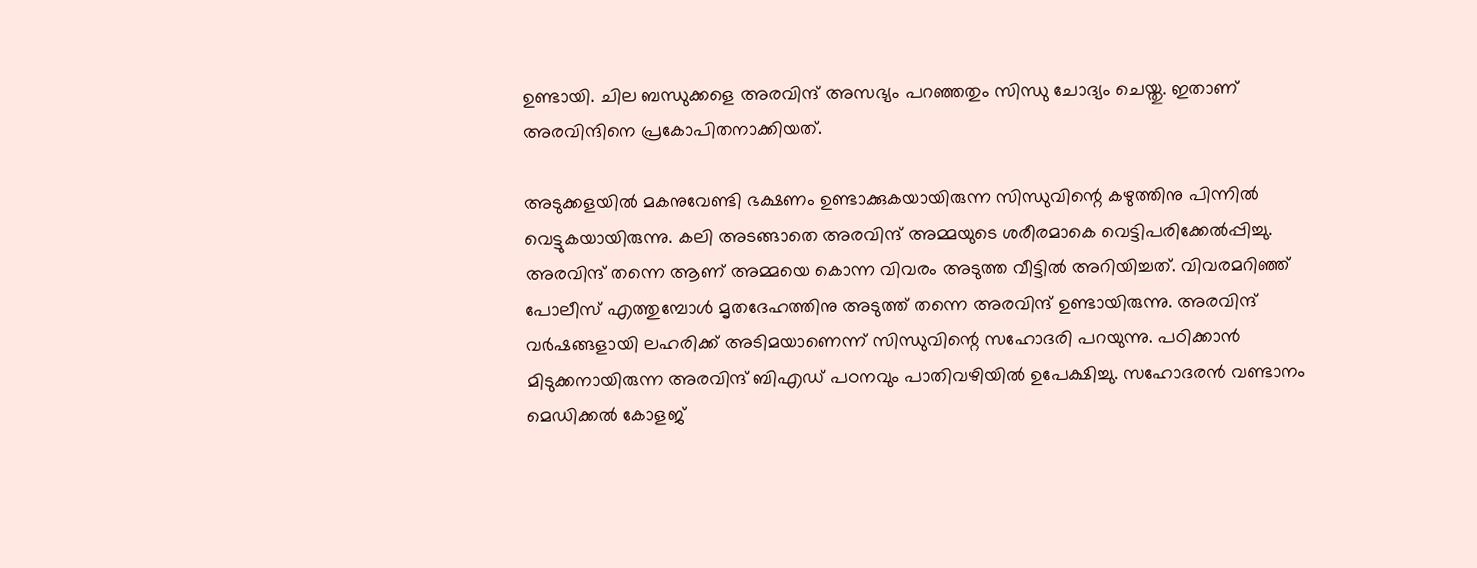ഉണ്ടായി. ചില ബന്ധുക്കളെ അരവിന്ദ് അസഭ്യം പറഞ്ഞതും സിന്ധു ചോദ്യം ചെയ്തു. ഇതാണ് അരവിന്ദിനെ പ്രകോപിതനാക്കിയത്.

അടുക്കളയിൽ മകനുവേണ്ടി ഭക്ഷണം ഉണ്ടാക്കുകയായിരുന്ന സിന്ധുവിന്റെ കഴുത്തിനു പിന്നിൽ വെട്ടുകയായിരുന്നു. കലി അടങ്ങാതെ അരവിന്ദ് അമ്മയുടെ ശരീരമാകെ വെട്ടിപരിക്കേൽപ്പിച്ചു. അരവിന്ദ് തന്നെ ആണ് അമ്മയെ കൊന്ന വിവരം അടുത്ത വീട്ടിൽ അറിയിച്ചത്. വിവരമറിഞ്ഞ് പോലീസ് എത്തുമ്പോൾ മൃതദേഹത്തിനു അടുത്ത് തന്നെ അരവിന്ദ് ഉണ്ടായിരുന്നു. അരവിന്ദ് വർഷങ്ങളായി ലഹരിക്ക് അടിമയാണെന്ന് സിന്ധുവിന്റെ സഹോദരി പറയുന്നു. പഠിക്കാൻ മിടുക്കനായിരുന്ന അരവിന്ദ് ബിഎഡ് പഠനവും പാതിവഴിയിൽ ഉപേക്ഷിച്ചു. സഹോദരൻ വണ്ടാനം മെഡിക്കൽ കോളജ്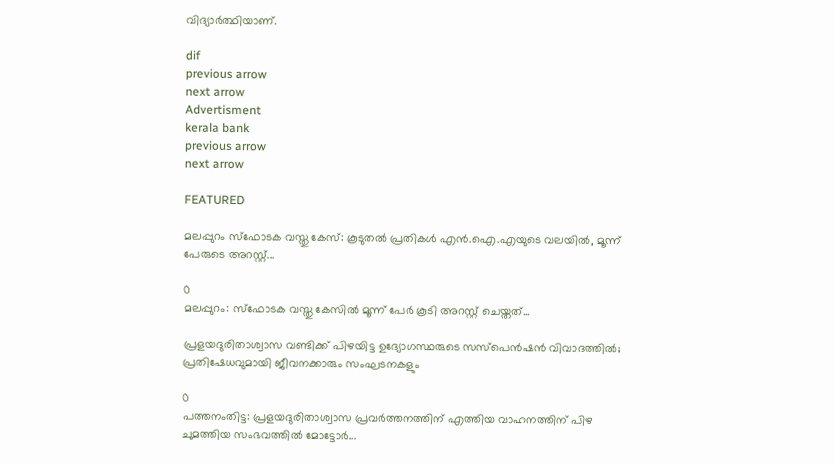വിദ്യാർത്ഥിയാണ്.

dif
previous arrow
next arrow
Advertisment
kerala bank
previous arrow
next arrow

FEATURED

മലപ്പുറം സ്ഫോടക വസ്തു കേസ്: കൂടുതൽ പ്രതികൾ എൻ.ഐ.എയുടെ വലയിൽ, മൂന്ന് പേരുടെ അറസ്റ്റ്...

0
മലപ്പുറം: സ്ഫോടക വസ്തു കേസിൽ മൂന്ന് പേർ കൂടി അറസ്റ്റ് ചെയ്തത്...

പ്രളയദുരിതാശ്വാസ വണ്ടിക്ക് പിഴയിട്ട ഉദ്യോഗസ്ഥരുടെ സസ്പെൻഷൻ വിവാദത്തിൽ; പ്രതിഷേധവുമായി ജീവനക്കാരും സംഘടനകളും

0
പത്തനംതിട്ട: പ്രളയദുരിതാശ്വാസ പ്രവർത്തനത്തിന് എത്തിയ വാഹനത്തിന് പിഴ ചുമത്തിയ സംഭവത്തില്‍ മോട്ടോർ...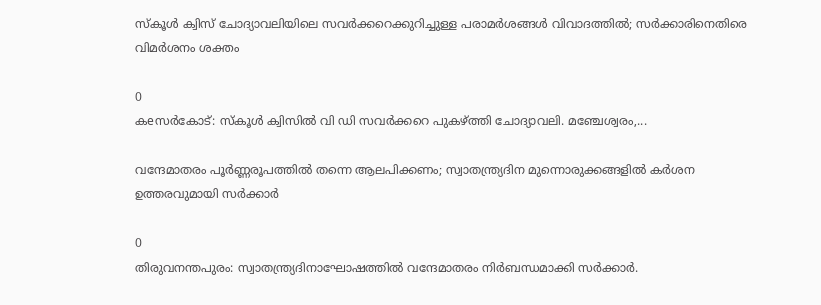സ്കൂൾ ക്വിസ് ചോദ്യാവലിയിലെ സവർക്കറെക്കുറിച്ചുള്ള പരാമർശങ്ങൾ വിവാദത്തിൽ; സർക്കാരിനെതിരെ വിമർശനം ശക്തം

0
കeസര്‍കോട്: സ്‌കൂള്‍ ക്വിസില്‍ വി ഡി സവര്‍ക്കറെ പുകഴ്ത്തി ചോദ്യാവലി. മഞ്ചേശ്വരം,...

വന്ദേമാതരം പൂർണ്ണരൂപത്തിൽ തന്നെ ആലപിക്കണം; സ്വാതന്ത്ര്യദിന മുന്നൊരുക്കങ്ങളിൽ കർശന ഉത്തരവുമായി സർക്കാർ

0
തിരുവനന്തപുരം: സ്വാതന്ത്ര്യദിനാഘോഷത്തിൽ വന്ദേമാതരം നിർബന്ധമാക്കി സർക്കാർ.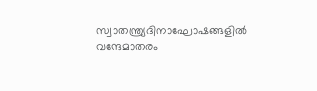സ്വാതന്ത്ര്യദിനാഘോഷങ്ങളിൽ വന്ദേമാതരം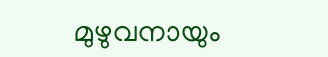മുഴുവനായും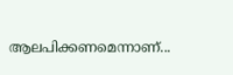ആലപിക്കണമെന്നാണ്...